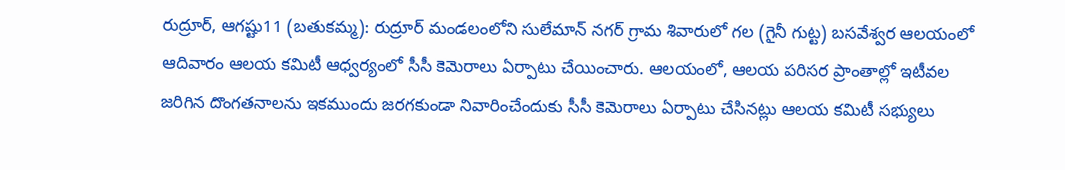రుద్రూర్, ఆగష్టు11 (బతుకమ్మ): రుద్రూర్ మండలంలోని సులేమాన్ నగర్ గ్రామ శివారులో గల (గైనీ గుట్ట) బసవేశ్వర ఆలయంలో ఆదివారం ఆలయ కమిటీ ఆధ్వర్యంలో సీసీ కెమెరాలు ఏర్పాటు చేయించారు. ఆలయంలో, ఆలయ పరిసర ప్రాంతాల్లో ఇటీవల జరిగిన దొంగతనాలను ఇకముందు జరగకుండా నివారించేందుకు సీసీ కెమెరాలు ఏర్పాటు చేసినట్లు ఆలయ కమిటీ సభ్యులు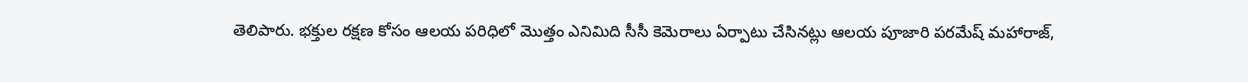తెలిపారు. భక్తుల రక్షణ కోసం ఆలయ పరిధిలో మొత్తం ఎనిమిది సీసీ కెమెరాలు ఏర్పాటు చేసినట్లు ఆలయ పూజారి పరమేష్ మహారాజ్,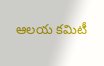ఆలయ కమిటీ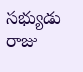సభ్యుడు రాజు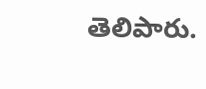తెలిపారు.